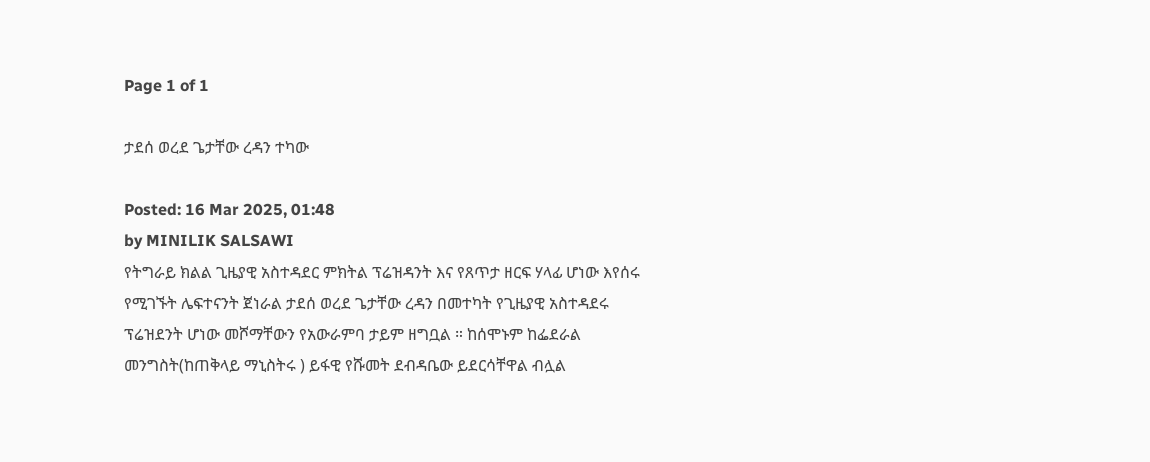Page 1 of 1

ታደሰ ወረደ ጌታቸው ረዳን ተካው

Posted: 16 Mar 2025, 01:48
by MINILIK SALSAWI
የትግራይ ክልል ጊዜያዊ አስተዳደር ምክትል ፕሬዝዳንት እና የጸጥታ ዘርፍ ሃላፊ ሆነው እየሰሩ የሚገኙት ሌፍተናንት ጀነራል ታደሰ ወረደ ጌታቸው ረዳን በመተካት የጊዜያዊ አስተዳደሩ ፕሬዝደንት ሆነው መሾማቸውን የአውራምባ ታይም ዘግቧል ። ከሰሞኑም ከፌደራል መንግስት(ከጠቅላይ ማኒስትሩ ) ይፋዊ የሹመት ደብዳቤው ይደርሳቸዋል ብሏል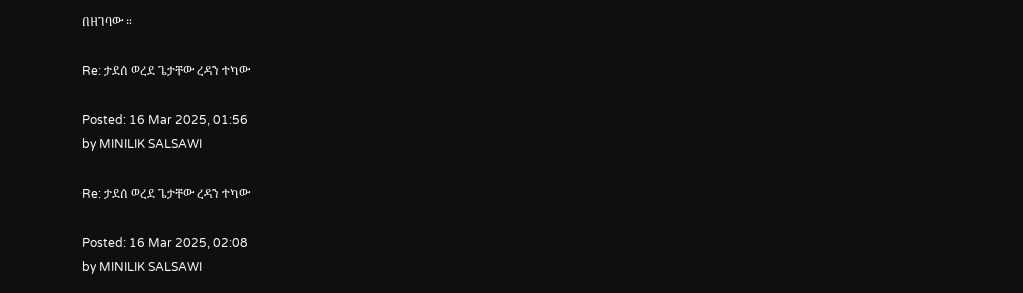በዘገባው ።

Re: ታደሰ ወረደ ጌታቸው ረዳን ተካው

Posted: 16 Mar 2025, 01:56
by MINILIK SALSAWI

Re: ታደሰ ወረደ ጌታቸው ረዳን ተካው

Posted: 16 Mar 2025, 02:08
by MINILIK SALSAWI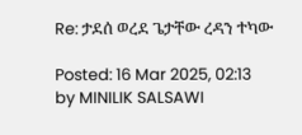Re: ታደሰ ወረደ ጌታቸው ረዳን ተካው

Posted: 16 Mar 2025, 02:13
by MINILIK SALSAWI